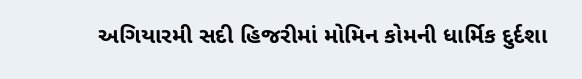અગિયારમી સદી હિજરીમાં મોમિન કોમની ધાર્મિક દુર્દશા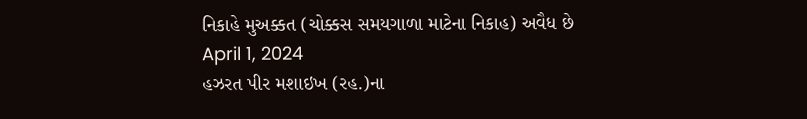નિકાહે મુઅક્કત (ચોક્કસ સમયગાળા માટેના નિકાહ) અવૈધ છે
April 1, 2024
હઝરત પીર મશાઇખ (રહ.)ના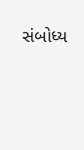સંબોધ્ય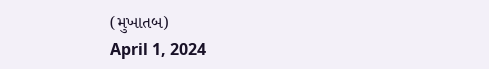(મુખાતબ)
April 1, 2024